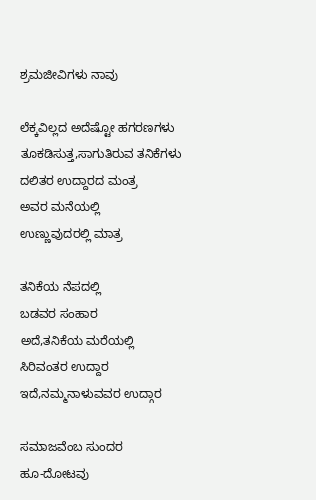ಶ್ರಮಜೀವಿಗಳು ನಾವು

ಲೆಕ್ಕವಿಲ್ಲದ ಅದೆಷ್ಟೋ ಹಗರಣಗಳು
ತೂಕಡಿಸುತ್ತ‌,ಸಾಗುತಿರುವ ತನಿಕೆಗಳು
ದಲಿತರ ಉದ್ದಾರದ ಮಂತ್ರ
ಅವರ ಮನೆಯಲ್ಲಿ
ಉಣ್ಣುವುದರಲ್ಲಿ ಮಾತ್ರ

ತನಿಕೆಯ ನೆಪದಲ್ಲಿ
ಬಡವರ ಸಂಹಾರ
ಅದೆ,ತನಿಕೆಯ ಮರೆಯಲ್ಲಿ
ಸಿರಿವಂತರ ಉದ್ದಾರ
ಇದೆ,ನಮ್ಮನಾಳುವವರ ಉದ್ಗಾರ

ಸಮಾಜವೆಂಬ ಸುಂದರ
ಹೂ-ದೋಟವು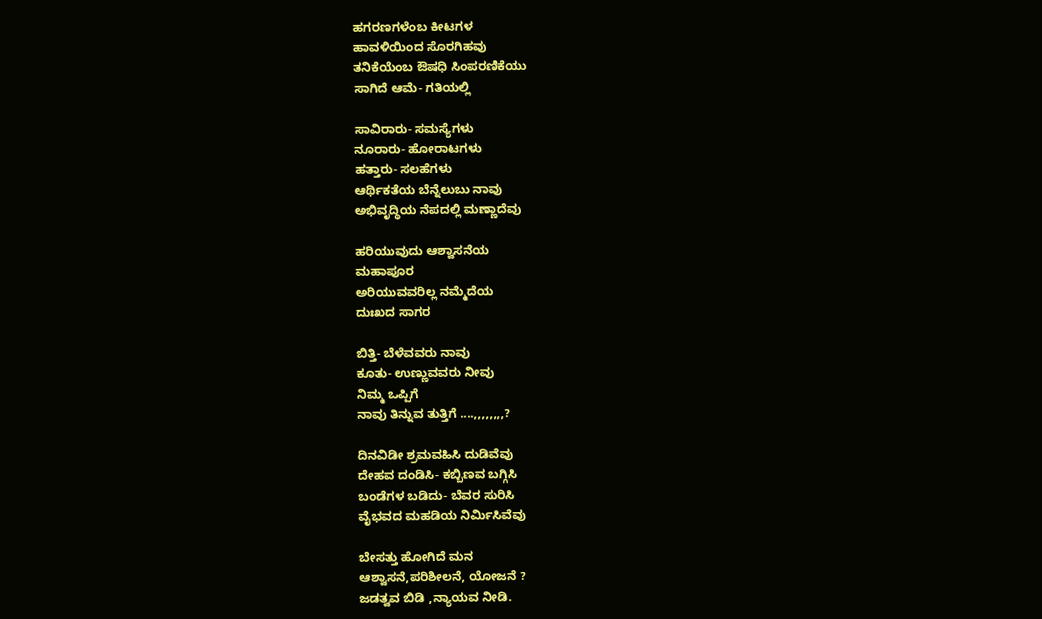ಹಗರಣಗಳೆಂಬ ಕೀಟಗಳ
ಹಾವಳಿಯಿಂದ ಸೊರಗಿಹವು
ತನಿಕೆಯೆಂಬ ಔಷಧಿ ಸಿಂಪರಣಿಕೆಯು
ಸಾಗಿದೆ ಆಮೆ- ಗತಿಯಲ್ಲಿ

ಸಾವಿರಾರು- ಸಮಸ್ಯೆಗಳು
ನೂರಾರು- ಹೋರಾಟಗಳು
ಹತ್ತಾರು- ಸಲಹೆಗಳು
ಆರ್ಥಿಕತೆಯ ಬೆನ್ನೆಲುಬು ನಾವು
ಅಭಿವೃದ್ಧಿಯ ನೆಪದಲ್ಲಿ ಮಣ್ಣಾದೆವು

ಹರಿಯುವುದು ಆಶ್ವಾಸನೆಯ
ಮಹಾಪೂರ
ಅರಿಯುವವರಿಲ್ಲ ನಮ್ಮೆದೆಯ
ದುಃಖದ ಸಾಗರ

ಬಿತ್ತಿ- ಬೆಳೆವವರು ನಾವು
ಕೂತು- ಉಣ್ಣುವವರು ನೀವು
ನಿಮ್ಮ ಒಪ್ಪಿಗೆ
ನಾವು ತಿನ್ನುವ ತುತ್ತಿಗೆ ....,,,,,,,,?

ದಿನವಿಡೀ ಶ್ರಮವಹಿಸಿ ದುಡಿವೆವು
ದೇಹವ ದಂಡಿಸಿ- ಕಬ್ಬಿಣವ ಬಗ್ಗಿಸಿ
ಬಂಡೆಗಳ ಬಡಿದು- ಬೆವರ ಸುರಿಸಿ
ವೈಭವದ ಮಹಡಿಯ ನಿರ್ಮಿಸಿವೆವು

ಬೇಸತ್ತು ಹೋಗಿದೆ ಮನ
ಆಶ್ವಾಸನೆ,ಪರಿಶೀಲನೆ, ಯೋಜನೆ ?
ಜಡತ್ವವ ಬಿಡಿ ,ನ್ಯಾಯವ ನೀಡಿ.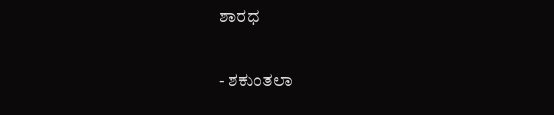ಶಾರಧ

- ಶಕುಂತಲಾ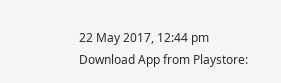22 May 2017, 12:44 pm
Download App from Playstore: